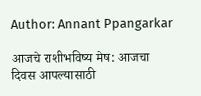Author: Annant Ppangarkar

आजचे राशीभविष्य मेष: आजचा दिवस आपल्यासाठी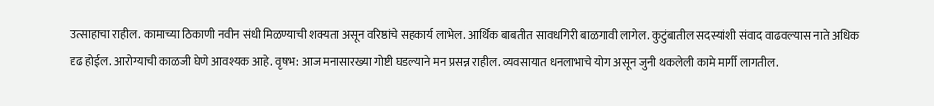उत्साहाचा राहील. कामाच्या ठिकाणी नवीन संधी मिळण्याची शक्यता असून वरिष्ठांचे सहकार्य लाभेल. आर्थिक बाबतीत सावधगिरी बाळगावी लागेल. कुटुंबातील सदस्यांशी संवाद वाढवल्यास नाते अधिक दृढ होईल. आरोग्याची काळजी घेणे आवश्यक आहे. वृषभ: आज मनासारख्या गोष्टी घडल्याने मन प्रसन्न राहील. व्यवसायात धनलाभाचे योग असून जुनी थकलेली कामे मार्गी लागतील.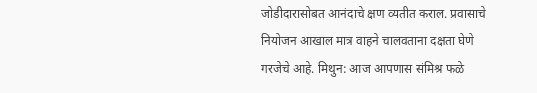जोडीदारासोबत आनंदाचे क्षण व्यतीत कराल. प्रवासाचे नियोजन आखाल मात्र वाहने चालवताना दक्षता घेणे गरजेचे आहे. मिथुन: आज आपणास संमिश्र फळे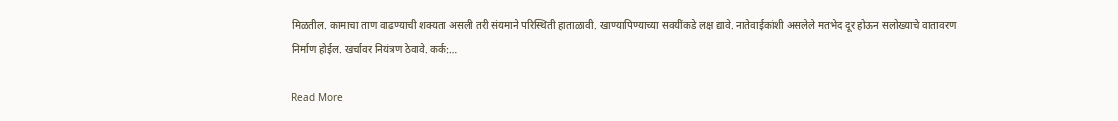मिळतील. कामाचा ताण वाढण्याची शक्यता असली तरी संयमाने परिस्थिती हाताळावी. खाण्यापिण्याच्या सवयींकडे लक्ष द्यावे. नातेवाईकांशी असलेले मतभेद दूर होऊन सलोख्याचे वातावरण निर्माण होईल. खर्चावर नियंत्रण ठेवावे. कर्क:…

Read More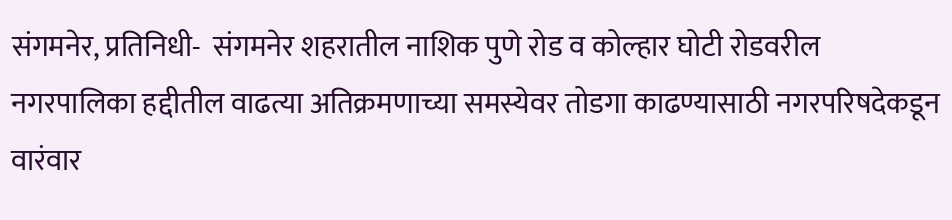संगमनेर, प्रतिनिधी-  संगमनेर शहरातील नाशिक पुणे रोड व कोल्हार घोटी रोडवरील नगरपालिका हद्दीतील वाढत्या अतिक्रमणाच्या समस्येवर तोडगा काढण्यासाठी नगरपरिषदेकडून वारंवार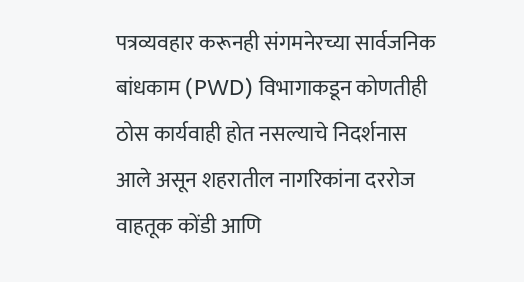पत्रव्यवहार करूनही संगमनेरच्या सार्वजनिक बांधकाम (PWD) विभागाकडून कोणतीही ठोस कार्यवाही होत नसल्याचे निदर्शनास आले असून शहरातील नागरिकांना दररोज वाहतूक कोंडी आणि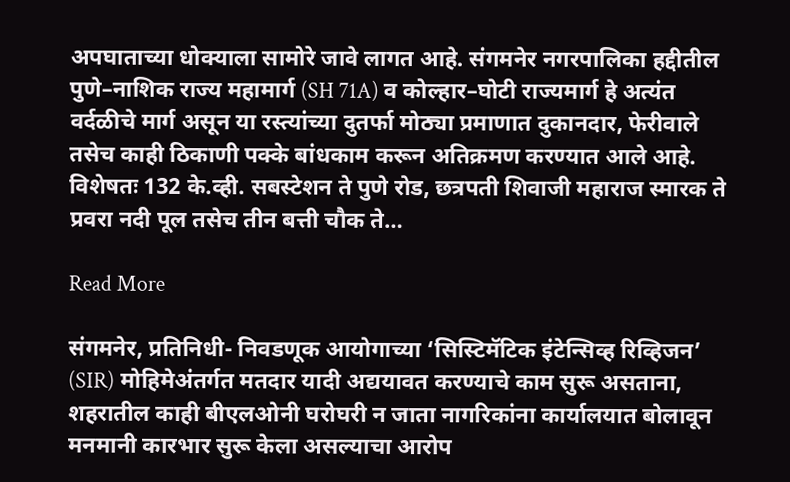अपघाताच्या धोक्याला सामोरे जावे लागत आहे. संगमनेर नगरपालिका हद्दीतील पुणे–नाशिक राज्य महामार्ग (SH 71A) व कोल्हार–घोटी राज्यमार्ग हे अत्यंत वर्दळीचे मार्ग असून या रस्त्यांच्या दुतर्फा मोठ्या प्रमाणात दुकानदार, फेरीवाले तसेच काही ठिकाणी पक्के बांधकाम करून अतिक्रमण करण्यात आले आहे. विशेषतः 132 के.व्ही. सबस्टेशन ते पुणे रोड, छत्रपती शिवाजी महाराज स्मारक ते प्रवरा नदी पूल तसेच तीन बत्ती चौक ते…

Read More

संगमनेर, प्रतिनिधी- निवडणूक आयोगाच्या ‘सिस्टिमॅटिक इंटेन्सिव्ह रिव्हिजन’ (SIR) मोहिमेअंतर्गत मतदार यादी अद्ययावत करण्याचे काम सुरू असताना, शहरातील काही बीएलओनी घरोघरी न जाता नागरिकांना कार्यालयात बोलावून मनमानी कारभार सुरू केला असल्याचा आरोप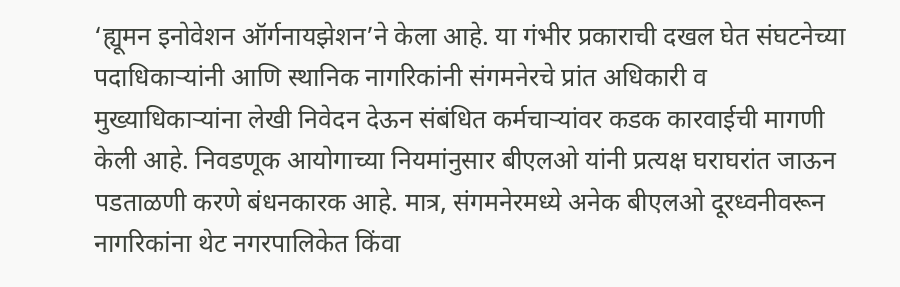‘ह्यूमन इनोवेशन ऑर्गनायझेशन’ने केला आहे. या गंभीर प्रकाराची दखल घेत संघटनेच्या पदाधिकाऱ्यांनी आणि स्थानिक नागरिकांनी संगमनेरचे प्रांत अधिकारी व मुख्याधिकाऱ्यांना लेखी निवेदन देऊन संबंधित कर्मचाऱ्यांवर कडक कारवाईची मागणी केली आहे. निवडणूक आयोगाच्या नियमांनुसार बीएलओ यांनी प्रत्यक्ष घराघरांत जाऊन पडताळणी करणे बंधनकारक आहे. मात्र, संगमनेरमध्ये अनेक बीएलओ दूरध्वनीवरून नागरिकांना थेट नगरपालिकेत किंवा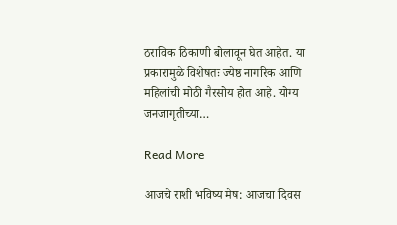ठराविक ठिकाणी बोलावून घेत आहेत. या प्रकारामुळे विशेषतः ज्येष्ठ नागरिक आणि महिलांची मोठी गैरसोय होत आहे. योग्य जनजागृतीच्या…

Read More

आजचे राशी भविष्य मेष: आजचा दिवस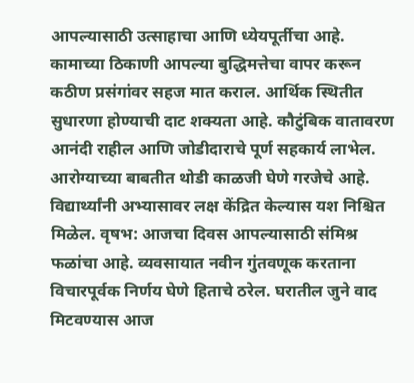आपल्यासाठी उत्साहाचा आणि ध्येयपूर्तीचा आहे. कामाच्या ठिकाणी आपल्या बुद्धिमत्तेचा वापर करून कठीण प्रसंगांवर सहज मात कराल. आर्थिक स्थितीत सुधारणा होण्याची दाट शक्यता आहे. कौटुंबिक वातावरण आनंदी राहील आणि जोडीदाराचे पूर्ण सहकार्य लाभेल. आरोग्याच्या बाबतीत थोडी काळजी घेणे गरजेचे आहे. विद्यार्थ्यांनी अभ्यासावर लक्ष केंद्रित केल्यास यश निश्चित मिळेल. वृषभ: आजचा दिवस आपल्यासाठी संमिश्र फळांचा आहे. व्यवसायात नवीन गुंतवणूक करताना विचारपूर्वक निर्णय घेणे हिताचे ठरेल. घरातील जुने वाद मिटवण्यास आज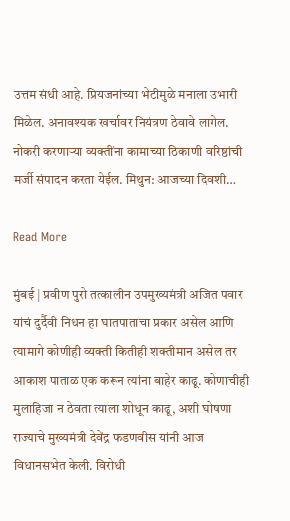उत्तम संधी आहे. प्रियजनांच्या भेटीमुळे मनाला उभारी मिळेल. अनावश्यक खर्चावर नियंत्रण ठेवावे लागेल. नोकरी करणाऱ्या व्यक्तींना कामाच्या ठिकाणी वरिष्ठांची मर्जी संपादन करता येईल. मिथुन: आजच्या दिवशी…

Read More

मुंबई | प्रवीण पुरो तत्कालीन उपमुख्यमंत्री अजित पवार यांचं दुर्दैवी निधन हा घातपाताचा प्रकार असेल आणि त्यामागे कोणीही व्यक्ती कितीही शक्तीमान असेल तर आकाश पाताळ एक करून त्यांना बाहेर काढू. कोणाचीही मुलाहिजा न ठेवता त्याला शोधून काढू, अशी घोषणा राज्याचे मुख्यमंत्री देवेंद्र फडणवीस यांनी आज विधानसभेत केली. विरोधी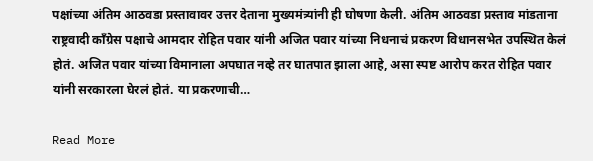पक्षांच्या अंतिम आठवडा प्रस्तावावर उत्तर देताना मुख्यमंत्र्यांनी ही घोषणा केली. अंतिम आठवडा प्रस्ताव मांडताना राष्ट्रवादी काँग्रेस पक्षाचे आमदार रोहित पवार यांनी अजित पवार यांच्या निधनाचं प्रकरण विधानसभेत उपस्थित केलं होतं. अजित पवार यांच्या विमानाला अपघात नव्हे तर घातपात झाला आहे, असा स्पष्ट आरोप करत रोहित पवार यांनी सरकारला घेरलं होतं. या प्रकरणाची…

Read More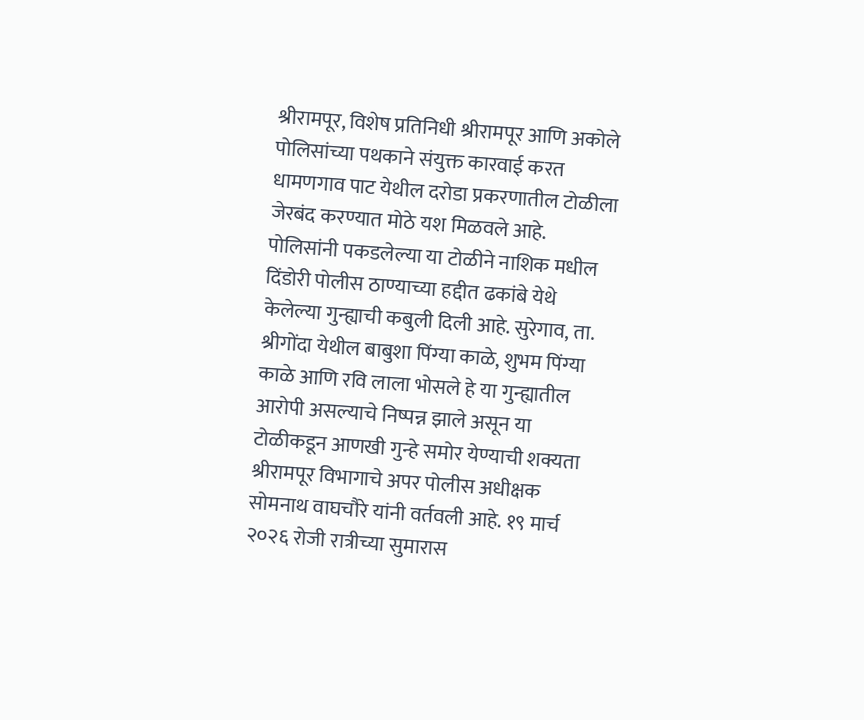श्रीरामपूर, विशेष प्रतिनिधी श्रीरामपूर आणि अकोले पोलिसांच्या पथकाने संयुक्त कारवाई करत धामणगाव पाट येथील दरोडा प्रकरणातील टोळीला जेरबंद करण्यात मोठे यश मिळवले आहे. पोलिसांनी पकडलेल्या या टोळीने नाशिक मधील दिंडोरी पोलीस ठाण्याच्या हद्दीत ढकांबे येथे केलेल्या गुन्ह्याची कबुली दिली आहे. सुरेगाव, ता. श्रीगोंदा येथील बाबुशा पिंग्या काळे, शुभम पिंग्या काळे आणि रवि लाला भोसले हे या गुन्ह्यातील आरोपी असल्याचे निष्पन्न झाले असून या टोळीकडून आणखी गुन्हे समोर येण्याची शक्यता श्रीरामपूर विभागाचे अपर पोलीस अधीक्षक सोमनाथ वाघचौरे यांनी वर्तवली आहे. १९ मार्च २०२६ रोजी रात्रीच्या सुमारास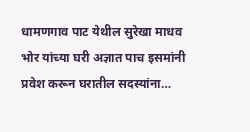धामणगाव पाट येथील सुरेखा माधव भोर यांच्या घरी अज्ञात पाच इसमांनी प्रवेश करून घरातील सदस्यांना…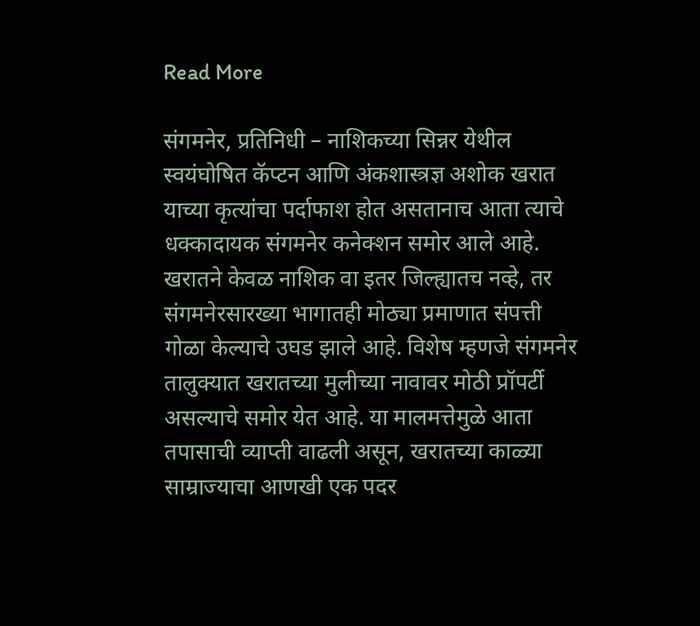Read More

संगमनेर, प्रतिनिधी – नाशिकच्या सिन्नर येथील स्वयंघोषित कॅप्टन आणि अंकशास्त्रज्ञ अशोक खरात याच्या कृत्यांचा पर्दाफाश होत असतानाच आता त्याचे धक्कादायक संगमनेर कनेक्शन समोर आले आहे. खरातने केवळ नाशिक वा इतर जिल्ह्यातच नव्हे, तर संगमनेरसारख्या भागातही मोठ्या प्रमाणात संपत्ती गोळा केल्याचे उघड झाले आहे. विशेष म्हणजे संगमनेर तालुक्यात खरातच्या मुलीच्या नावावर मोठी प्रॉपर्टी असल्याचे समोर येत आहे. या मालमत्तेमुळे आता तपासाची व्याप्ती वाढली असून, खरातच्या काळ्या साम्राज्याचा आणखी एक पदर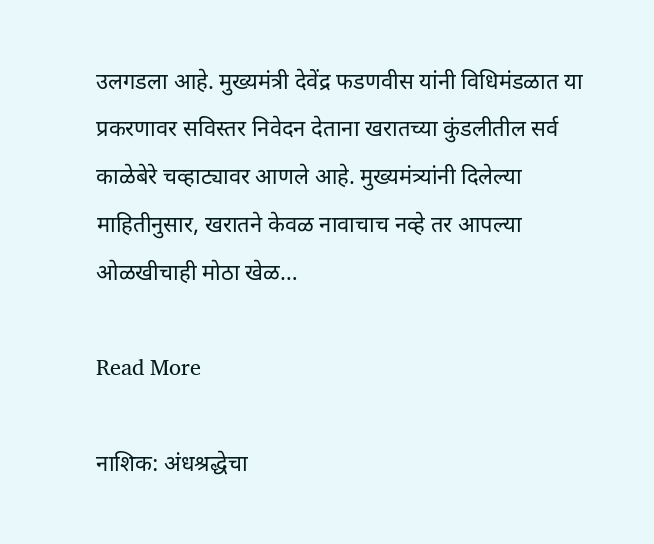उलगडला आहे. मुख्यमंत्री देवेंद्र फडणवीस यांनी विधिमंडळात या प्रकरणावर सविस्तर निवेदन देताना खरातच्या कुंडलीतील सर्व काळेबेरे चव्हाट्यावर आणले आहे. मुख्यमंत्र्यांनी दिलेल्या माहितीनुसार, खरातने केवळ नावाचाच नव्हे तर आपल्या ओळखीचाही मोठा खेळ…

Read More

नाशिक: अंधश्रद्धेचा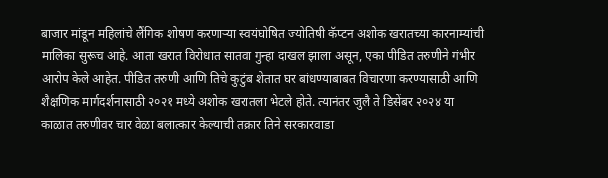बाजार मांडून महिलांचे लैंगिक शोषण करणाऱ्या स्वयंघोषित ज्योतिषी कॅप्टन अशोक खरातच्या कारनाम्यांची मालिका सुरूच आहे. आता खरात विरोधात सातवा गुन्हा दाखल झाला असून, एका पीडित तरुणीने गंभीर आरोप केले आहेत. पीडित तरुणी आणि तिचे कुटुंब शेतात घर बांधण्याबाबत विचारणा करण्यासाठी आणि शैक्षणिक मार्गदर्शनासाठी २०२१ मध्ये अशोक खरातला भेटले होते. त्यानंतर जुलै ते डिसेंबर २०२४ या काळात तरुणीवर चार वेळा बलात्कार केल्याची तक्रार तिने सरकारवाडा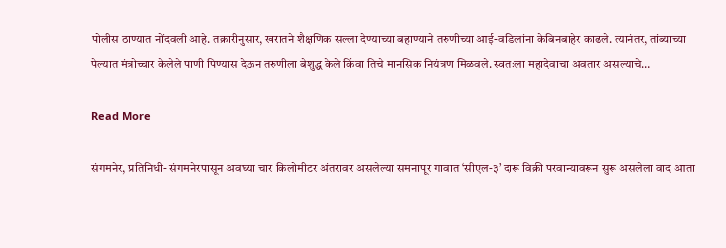पोलीस ठाण्यात नोंदवली आहे. तक्रारीनुसार, खरातने शैक्षणिक सल्ला देण्याच्या बहाण्याने तरुणीच्या आई-वडिलांना केबिनबाहेर काढले. त्यानंतर, तांब्याच्या पेल्यात मंत्रोच्चार केलेले पाणी पिण्यास देऊन तरुणीला बेशुद्ध केले किंवा तिचे मानसिक नियंत्रण मिळवले. स्वतःला महादेवाचा अवतार असल्याचे…

Read More

संगमनेर, प्रतिनिधी- संगमनेरपासून अवघ्या चार किलोमीटर अंतरावर असलेल्या समनापूर गावात ‘सीएल-३’ दारू विक्री परवान्यावरून सुरू असलेला वाद आता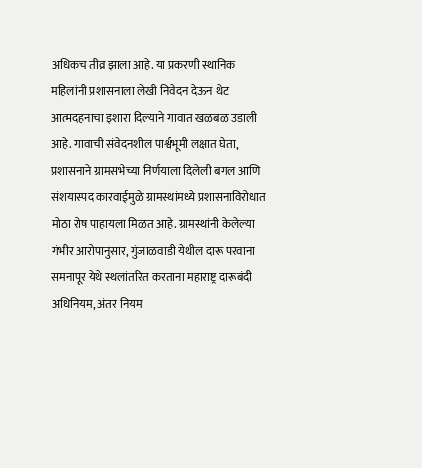अधिकच तीव्र झाला आहे. या प्रकरणी स्थानिक महिलांनी प्रशासनाला लेखी निवेदन देऊन थेट आत्मदहनाचा इशारा दिल्याने गावात खळबळ उडाली आहे. गावाची संवेदनशील पार्श्वभूमी लक्षात घेता, प्रशासनाने ग्रामसभेच्या निर्णयाला दिलेली बगल आणि संशयास्पद कारवाईमुळे ग्रामस्थांमध्ये प्रशासनाविरोधात मोठा रोष पाहायला मिळत आहे. ग्रामस्थांनी केलेल्या गंभीर आरोपानुसार, गुंजाळवाडी येथील दारू परवाना समनापूर येथे स्थलांतरित करताना महाराष्ट्र दारूबंदी अधिनियम, अंतर नियम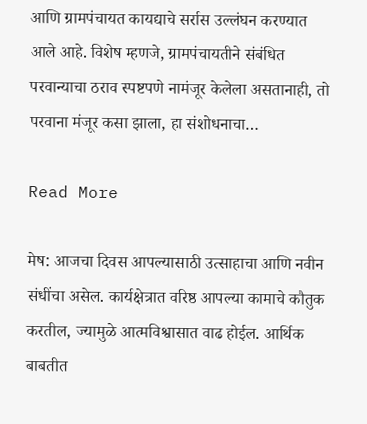आणि ग्रामपंचायत कायद्याचे सर्रास उल्लंघन करण्यात आले आहे. विशेष म्हणजे, ग्रामपंचायतीने संबंधित परवान्याचा ठराव स्पष्टपणे नामंजूर केलेला असतानाही, तो परवाना मंजूर कसा झाला, हा संशोधनाचा…

Read More

मेष: आजचा दिवस आपल्यासाठी उत्साहाचा आणि नवीन संधींचा असेल. कार्यक्षेत्रात वरिष्ठ आपल्या कामाचे कौतुक करतील, ज्यामुळे आत्मविश्वासात वाढ होईल. आर्थिक बाबतीत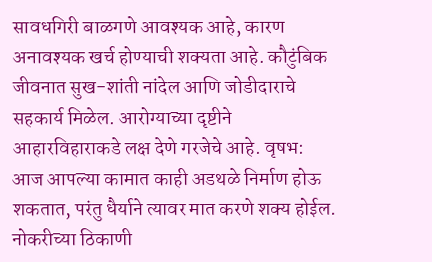सावधगिरी बाळगणे आवश्यक आहे, कारण अनावश्यक खर्च होण्याची शक्यता आहे. कौटुंबिक जीवनात सुख-शांती नांदेल आणि जोडीदाराचे सहकार्य मिळेल. आरोग्याच्या दृष्टीने आहारविहाराकडे लक्ष देणे गरजेचे आहे. वृषभ: आज आपल्या कामात काही अडथळे निर्माण होऊ शकतात, परंतु धैर्याने त्यावर मात करणे शक्य होईल. नोकरीच्या ठिकाणी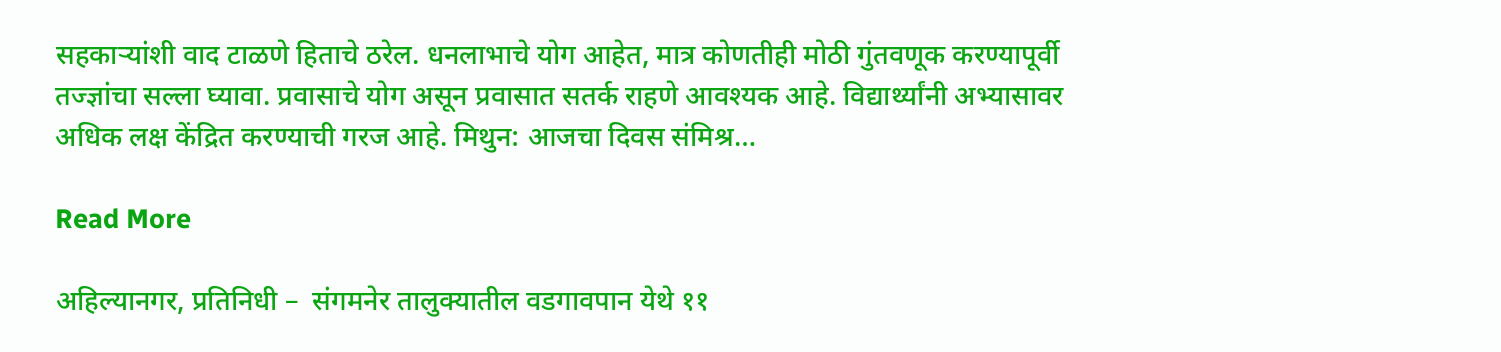सहकाऱ्यांशी वाद टाळणे हिताचे ठरेल. धनलाभाचे योग आहेत, मात्र कोणतीही मोठी गुंतवणूक करण्यापूर्वी तज्ज्ञांचा सल्ला घ्यावा. प्रवासाचे योग असून प्रवासात सतर्क राहणे आवश्यक आहे. विद्यार्थ्यांनी अभ्यासावर अधिक लक्ष केंद्रित करण्याची गरज आहे. मिथुन: आजचा दिवस संमिश्र…

Read More

अहिल्यानगर, प्रतिनिधी –  संगमनेर तालुक्यातील वडगावपान येथे ११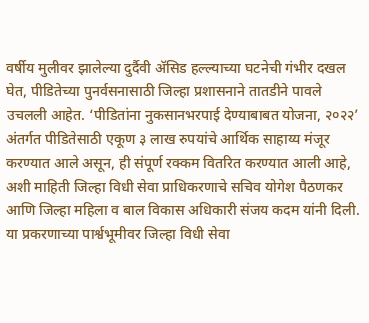वर्षीय मुलीवर झालेल्या दुर्दैवी ॲसिड हल्ल्याच्या घटनेची गंभीर दखल घेत, पीडितेच्या पुनर्वसनासाठी जिल्हा प्रशासनाने तातडीने पावले उचलली आहेत. ‘पीडितांना नुकसानभरपाई देण्याबाबत योजना, २०२२’ अंतर्गत पीडितेसाठी एकूण ३ लाख रुपयांचे आर्थिक साहाय्य मंजूर करण्यात आले असून, ही संपूर्ण रक्कम वितरित करण्यात आली आहे, अशी माहिती जिल्हा विधी सेवा प्राधिकरणाचे सचिव योगेश पैठणकर आणि जिल्हा महिला व बाल विकास अधिकारी संजय कदम यांनी दिली. या प्रकरणाच्या पार्श्वभूमीवर जिल्हा विधी सेवा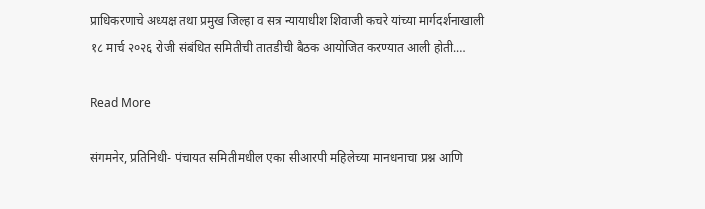प्राधिकरणाचे अध्यक्ष तथा प्रमुख जिल्हा व सत्र न्यायाधीश शिवाजी कचरे यांच्या मार्गदर्शनाखाली १८ मार्च २०२६ रोजी संबंधित समितीची तातडीची बैठक आयोजित करण्यात आली होती.…

Read More

संगमनेर, प्रतिनिधी- पंचायत समितीमधील एका सीआरपी महिलेच्या मानधनाचा प्रश्न आणि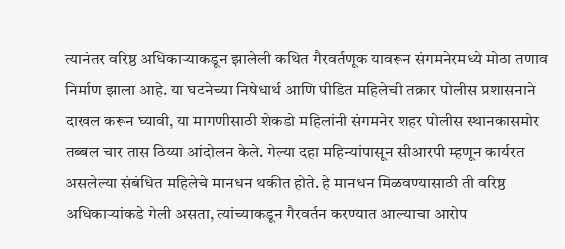त्यानंतर वरिष्ठ अधिकाऱ्याकडून झालेली कथित गैरवर्तणूक यावरून संगमनेरमध्ये मोठा तणाव निर्माण झाला आहे. या घटनेच्या निषेधार्थ आणि पीडित महिलेची तक्रार पोलीस प्रशासनाने दाखल करून घ्यावी, या मागणीसाठी शेकडो महिलांनी संगमनेर शहर पोलीस स्थानकासमोर तब्बल चार तास ठिय्या आंदोलन केले. गेल्या दहा महिन्यांपासून सीआरपी म्हणून कार्यरत असलेल्या संबंधित महिलेचे मानधन थकीत होते. हे मानधन मिळवण्यासाठी ती वरिष्ठ अधिकाऱ्यांकडे गेली असता, त्यांच्याकडून गैरवर्तन करण्यात आल्याचा आरोप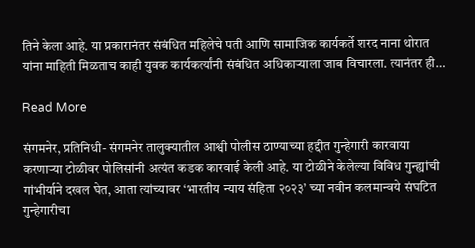तिने केला आहे. या प्रकारानंतर संबंधित महिलेचे पती आणि सामाजिक कार्यकर्ते शरद नाना थोरात यांना माहिती मिळताच काही युवक कार्यकर्त्यांनी संबंधित अधिकाऱ्याला जाब विचारला. त्यानंतर ही…

Read More

संगमनेर, प्रतिनिधी- संगमनेर तालुक्यातील आश्वी पोलीस ठाण्याच्या हद्दीत गुन्हेगारी कारवाया करणाऱ्या टोळीवर पोलिसांनी अत्यंत कडक कारवाई केली आहे. या टोळीने केलेल्या विविध गुन्ह्यांची गांभीर्याने दखल घेत, आता त्यांच्यावर ‘भारतीय न्याय संहिता २०२३’ च्या नवीन कलमान्वये संघटित गुन्हेगारीचा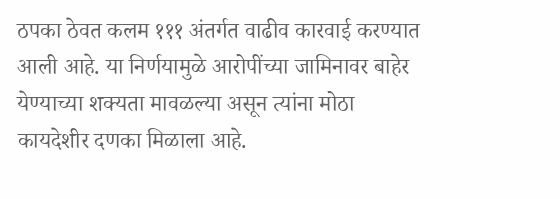ठपका ठेवत कलम १११ अंतर्गत वाढीव कारवाई करण्यात आली आहे. या निर्णयामुळे आरोपींच्या जामिनावर बाहेर येण्याच्या शक्यता मावळल्या असून त्यांना मोठा कायदेशीर दणका मिळाला आहे.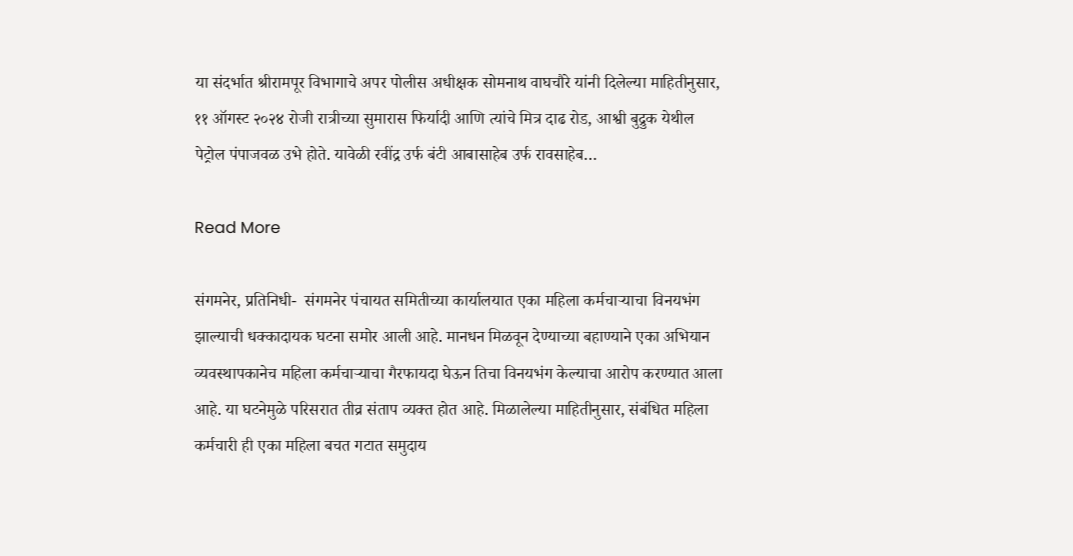या संदर्भात श्रीरामपूर विभागाचे अपर पोलीस अधीक्षक सोमनाथ वाघचौरे यांनी दिलेल्या माहितीनुसार, ११ ऑगस्ट २०२४ रोजी रात्रीच्या सुमारास फिर्यादी आणि त्यांचे मित्र दाढ रोड, आश्वी बुद्रुक येथील पेट्रोल पंपाजवळ उभे होते. यावेळी रवींद्र उर्फ बंटी आबासाहेब उर्फ रावसाहेब…

Read More

संगमनेर, प्रतिनिधी-  संगमनेर पंचायत समितीच्या कार्यालयात एका महिला कर्मचाऱ्याचा विनयभंग झाल्याची धक्कादायक घटना समोर आली आहे. मानधन मिळवून देण्याच्या बहाण्याने एका अभियान व्यवस्थापकानेच महिला कर्मचाऱ्याचा गैरफायदा घेऊन तिचा विनयभंग केल्याचा आरोप करण्यात आला आहे. या घटनेमुळे परिसरात तीव्र संताप व्यक्त होत आहे. मिळालेल्या माहितीनुसार, संबंधित महिला कर्मचारी ही एका महिला बचत गटात समुदाय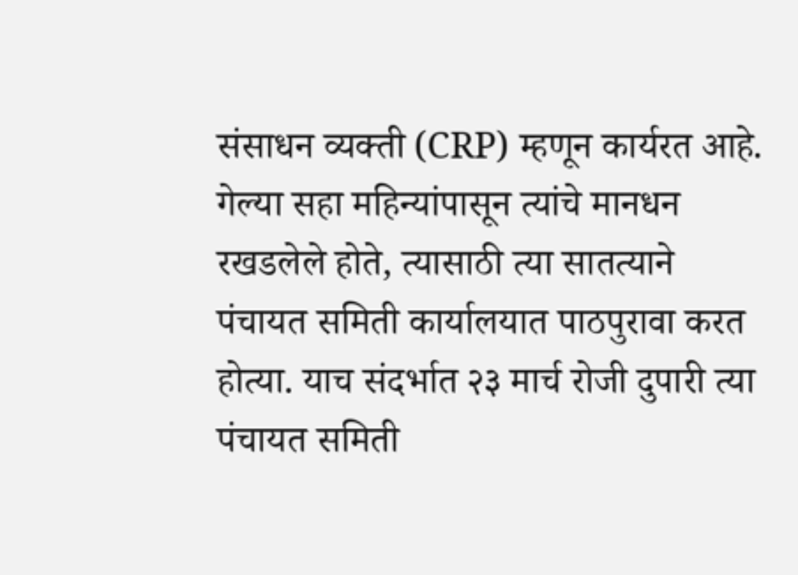संसाधन व्यक्ती (CRP) म्हणून कार्यरत आहे. गेल्या सहा महिन्यांपासून त्यांचे मानधन रखडलेले होते, त्यासाठी त्या सातत्याने पंचायत समिती कार्यालयात पाठपुरावा करत होत्या. याच संदर्भात २३ मार्च रोजी दुपारी त्या पंचायत समिती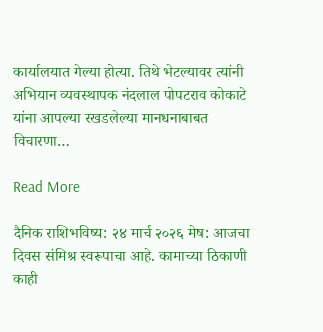कार्यालयात गेल्या होत्या. तिथे भेटल्यावर त्यांनी अभियान व्यवस्थापक नंदलाल पोपटराव कोकाटे यांना आपल्या रखडलेल्या मानधनाबाबत विचारणा…

Read More

दैनिक राशिभविष्य: २४ मार्च २०२६ मेष: आजचा दिवस संमिश्र स्वरूपाचा आहे. कामाच्या ठिकाणी काही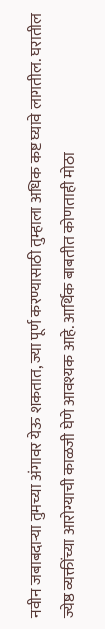नवीन जबाबदाऱ्या तुमच्या अंगावर येऊ शकतात, ज्या पूर्ण करण्यासाठी तुम्हाला अधिक कष्ट घ्यावे लागतील. घरातील ज्येष्ठ व्यक्तींच्या आरोग्याची काळजी घेणे आवश्यक आहे. आर्थिक बाबतीत कोणताही मोठा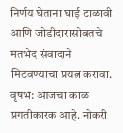निर्णय घेताना घाई टाळावी आणि जोडीदारासोबतचे मतभेद संवादाने मिटवण्याचा प्रयत्न करावा. वृषभ: आजचा काळ प्रगतीकारक आहे. नोकरी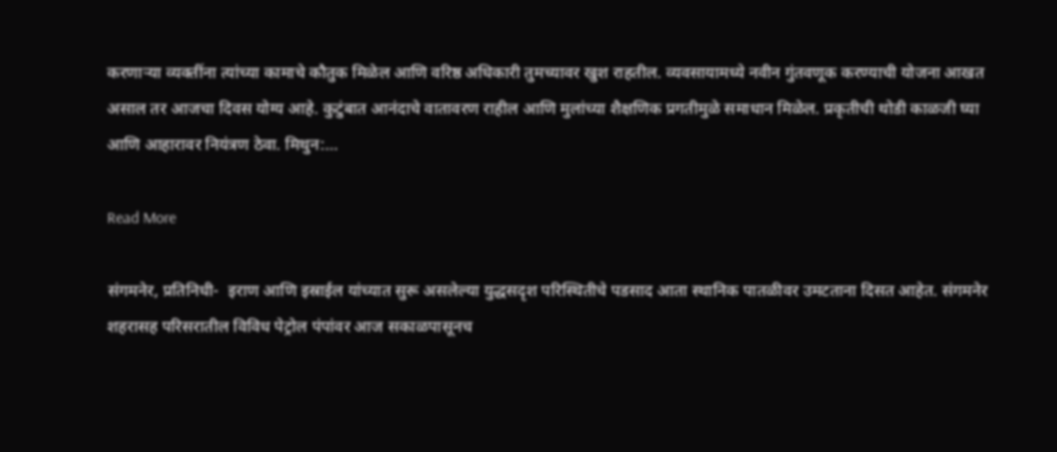करणाऱ्या व्यक्तींना त्यांच्या कामाचे कौतुक मिळेल आणि वरिष्ठ अधिकारी तुमच्यावर खुश राहतील. व्यवसायामध्ये नवीन गुंतवणूक करण्याची योजना आखत असाल तर आजचा दिवस योग्य आहे. कुटुंबात आनंदाचे वातावरण राहील आणि मुलांच्या शैक्षणिक प्रगतीमुळे समाधान मिळेल. प्रकृतीची थोडी काळजी घ्या आणि आहारावर नियंत्रण ठेवा. मिथुन:…

Read More

संगमनेर, प्रतिनिधी-  इराण आणि इस्राईल यांच्यात सुरू असलेल्या युद्धसदृश परिस्थितीचे पडसाद आता स्थानिक पातळीवर उमटताना दिसत आहेत. संगमनेर शहरासह परिसरातील विविध पेट्रोल पंपांवर आज सकाळपासूनच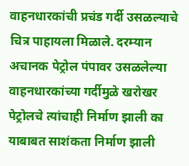वाहनधारकांची प्रचंड गर्दी उसळल्याचे चित्र पाहायला मिळाले. दरम्यान अचानक पेट्रोल पंपावर उसळलेल्या वाहनधारकांच्या गर्दीमुळे खरोखर पेट्रोलचे त्यांचाही निर्माण झाली का याबाबत साशंकता निर्माण झाली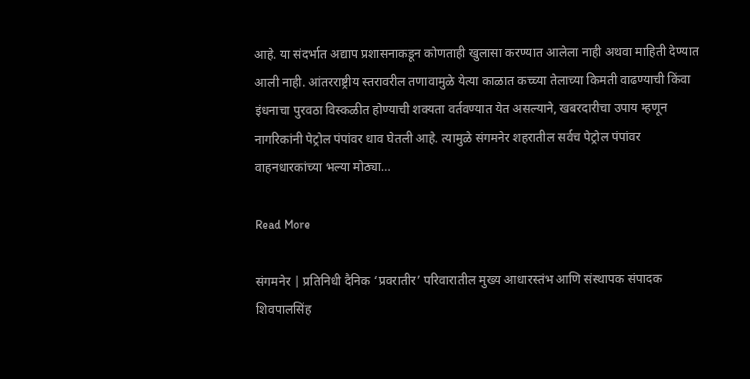आहे. या संदर्भात अद्याप प्रशासनाकडून कोणताही खुलासा करण्यात आलेला नाही अथवा माहिती देण्यात आली नाही. आंतरराष्ट्रीय स्तरावरील तणावामुळे येत्या काळात कच्च्या तेलाच्या किमती वाढण्याची किंवा इंधनाचा पुरवठा विस्कळीत होण्याची शक्यता वर्तवण्यात येत असल्याने, खबरदारीचा उपाय म्हणून नागरिकांनी पेट्रोल पंपांवर धाव घेतली आहे. त्यामुळे संगमनेर शहरातील सर्वच पेट्रोल पंपांवर वाहनधारकांच्या भल्या मोठ्या…

Read More

संगमनेर | प्रतिनिधी दैनिक ‘प्रवरातीर’ परिवारातील मुख्य आधारस्तंभ आणि संस्थापक संपादक शिवपालसिंह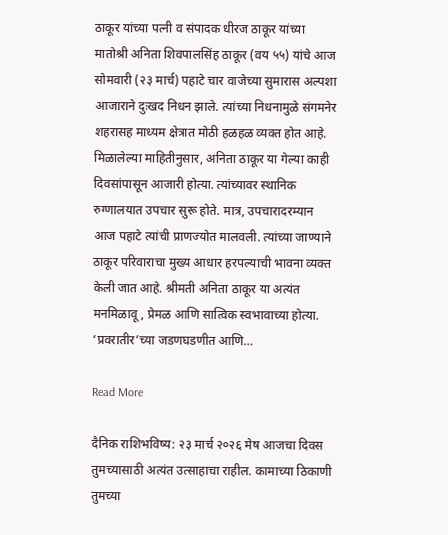ठाकूर यांच्या पत्नी व संपादक धीरज ठाकूर यांच्या मातोश्री अनिता शिवपालसिंह ठाकूर (वय ५५) यांचे आज सोमवारी (२३ मार्च) पहाटे चार वाजेच्या सुमारास अल्पशा आजाराने दुःखद निधन झाले. त्यांच्या निधनामुळे संगमनेर शहरासह माध्यम क्षेत्रात मोठी हळहळ व्यक्त होत आहे. मिळालेल्या माहितीनुसार, अनिता ठाकूर या गेल्या काही दिवसांपासून आजारी होत्या. त्यांच्यावर स्थानिक रुग्णालयात उपचार सुरू होते. मात्र, उपचारादरम्यान आज पहाटे त्यांची प्राणज्योत मालवली. त्यांच्या जाण्याने ठाकूर परिवाराचा मुख्य आधार हरपल्याची भावना व्यक्त केली जात आहे. श्रीमती अनिता ठाकूर या अत्यंत मनमिळावू, प्रेमळ आणि सात्विक स्वभावाच्या होत्या. ‘प्रवरातीर’च्या जडणघडणीत आणि…

Read More

दैनिक राशिभविष्य: २३ मार्च २०२६ मेष आजचा दिवस तुमच्यासाठी अत्यंत उत्साहाचा राहील. कामाच्या ठिकाणी तुमच्या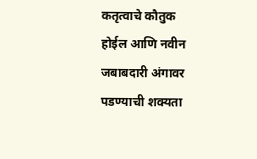कतृत्वाचे कौतुक होईल आणि नवीन जबाबदारी अंगावर पडण्याची शक्यता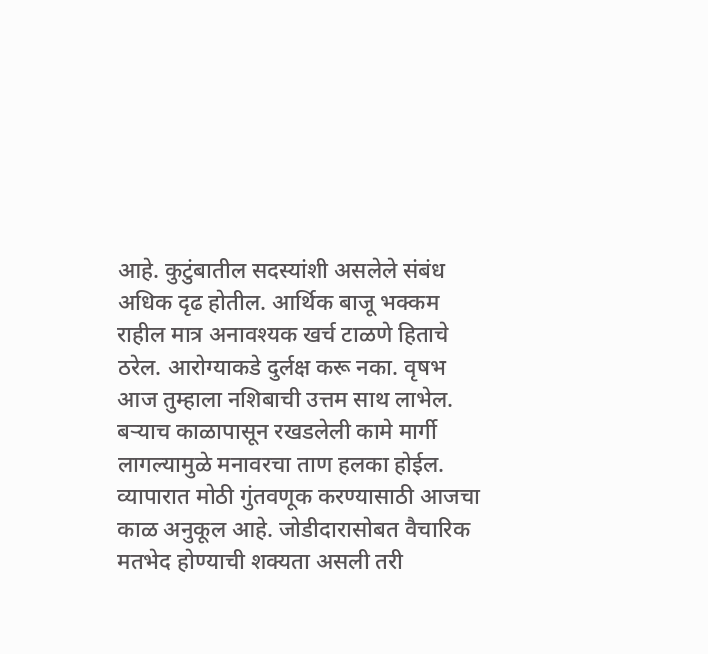आहे. कुटुंबातील सदस्यांशी असलेले संबंध अधिक दृढ होतील. आर्थिक बाजू भक्कम राहील मात्र अनावश्यक खर्च टाळणे हिताचे ठरेल. आरोग्याकडे दुर्लक्ष करू नका. वृषभ आज तुम्हाला नशिबाची उत्तम साथ लाभेल. बऱ्याच काळापासून रखडलेली कामे मार्गी लागल्यामुळे मनावरचा ताण हलका होईल. व्यापारात मोठी गुंतवणूक करण्यासाठी आजचा काळ अनुकूल आहे. जोडीदारासोबत वैचारिक मतभेद होण्याची शक्यता असली तरी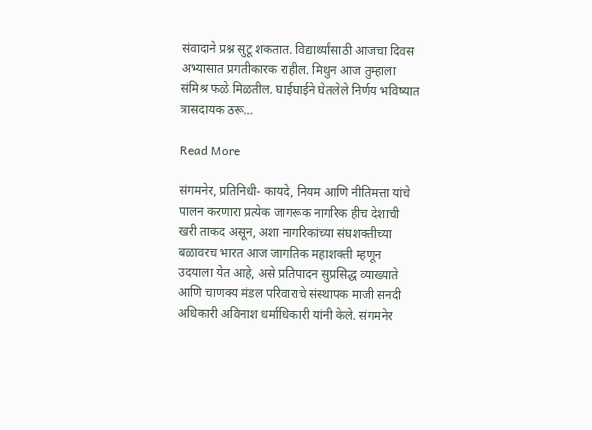संवादाने प्रश्न सुटू शकतात. विद्यार्थ्यांसाठी आजचा दिवस अभ्यासात प्रगतीकारक राहील. मिथुन आज तुम्हाला संमिश्र फळे मिळतील. घाईघाईने घेतलेले निर्णय भविष्यात त्रासदायक ठरू…

Read More

संगमनेर, प्रतिनिधी- कायदे, नियम आणि नीतिमत्ता यांचे पालन करणारा प्रत्येक जागरूक नागरिक हीच देशाची खरी ताकद असून, अशा नागरिकांच्या संघशक्तीच्या बळावरच भारत आज जागतिक महाशक्ती म्हणून उदयाला येत आहे, असे प्रतिपादन सुप्रसिद्ध व्याख्याते आणि चाणक्य मंडल परिवाराचे संस्थापक माजी सनदी अधिकारी अविनाश धर्माधिकारी यांनी केले. संगमनेर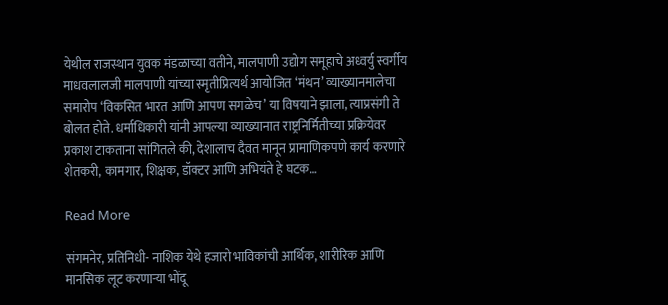येथील राजस्थान युवक मंडळाच्या वतीने, मालपाणी उद्योग समूहाचे अध्वर्यु स्वर्गीय माधवलालजी मालपाणी यांच्या स्मृतीप्रित्यर्थ आयोजित ‘मंथन’ व्याख्यानमालेचा समारोप ‘विकसित भारत आणि आपण सगळेच’ या विषयाने झाला, त्याप्रसंगी ते बोलत होते. धर्माधिकारी यांनी आपल्या व्याख्यानात राष्ट्रनिर्मितीच्या प्रक्रियेवर प्रकाश टाकताना सांगितले की, देशालाच दैवत मानून प्रामाणिकपणे कार्य करणारे शेतकरी, कामगार, शिक्षक, डॉक्टर आणि अभियंते हे घटक…

Read More

संगमनेर, प्रतिनिधी- नाशिक येथे हजारो भाविकांची आर्थिक, शारीरिक आणि मानसिक लूट करणाऱ्या भोंदू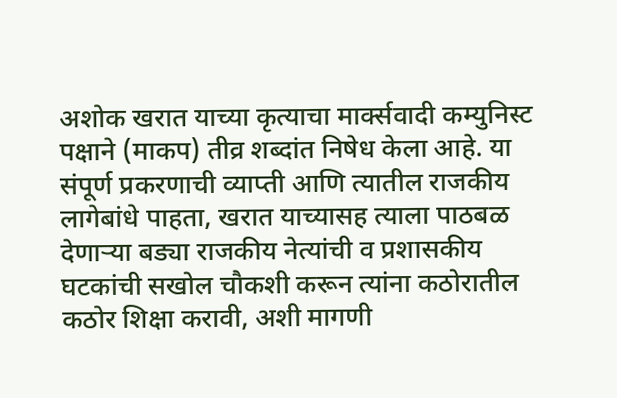अशोक खरात याच्या कृत्याचा मार्क्सवादी कम्युनिस्ट पक्षाने (माकप) तीव्र शब्दांत निषेध केला आहे. या संपूर्ण प्रकरणाची व्याप्ती आणि त्यातील राजकीय लागेबांधे पाहता, खरात याच्यासह त्याला पाठबळ देणाऱ्या बड्या राजकीय नेत्यांची व प्रशासकीय घटकांची सखोल चौकशी करून त्यांना कठोरातील कठोर शिक्षा करावी, अशी मागणी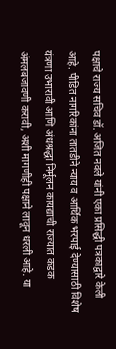पक्षाचे राज्य सचिव डॉ. अजित नवले यांनी एका प्रसिद्धी पत्रकाद्वारे केली आहे. पीडित नागरिकांना तातडीने न्याय व आर्थिक भरपाई देण्यासाठी विशेष यंत्रणा उभारावी आणि अंधश्रद्धा निर्मूलन कायद्याची राज्यात कडक अंमलबजावणी करावी, अशी मागणीही पक्षाने लावून धरली आहे. या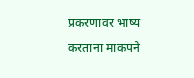प्रकरणावर भाष्य करताना माकपने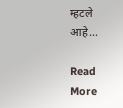म्हटले आहे…

Read More